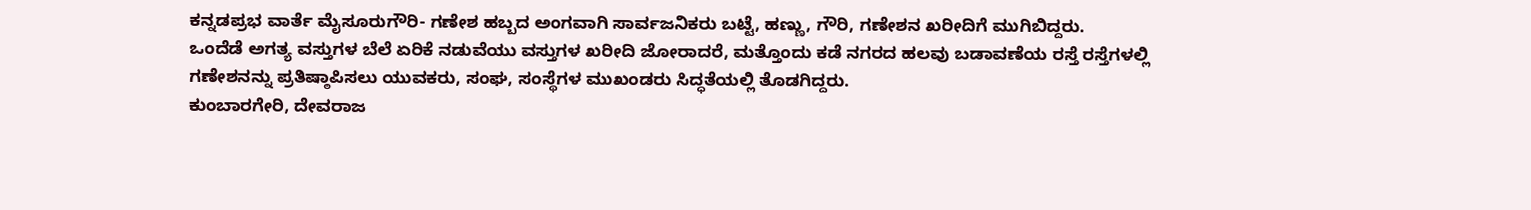ಕನ್ನಡಪ್ರಭ ವಾರ್ತೆ ಮೈಸೂರುಗೌರಿ- ಗಣೇಶ ಹಬ್ಬದ ಅಂಗವಾಗಿ ಸಾರ್ವಜನಿಕರು ಬಟ್ಟೆ, ಹಣ್ಣು, ಗೌರಿ, ಗಣೇಶನ ಖರೀದಿಗೆ ಮುಗಿಬಿದ್ದರು.
ಒಂದೆಡೆ ಅಗತ್ಯ ವಸ್ತುಗಳ ಬೆಲೆ ಏರಿಕೆ ನಡುವೆಯು ವಸ್ತುಗಳ ಖರೀದಿ ಜೋರಾದರೆ, ಮತ್ತೊಂದು ಕಡೆ ನಗರದ ಹಲವು ಬಡಾವಣೆಯ ರಸ್ತೆ ರಸ್ತೆಗಳಲ್ಲಿ ಗಣೇಶನನ್ನು ಪ್ರತಿಷ್ಠಾಪಿಸಲು ಯುವಕರು, ಸಂಘ, ಸಂಸ್ಥೆಗಳ ಮುಖಂಡರು ಸಿದ್ಧತೆಯಲ್ಲಿ ತೊಡಗಿದ್ದರು.
ಕುಂಬಾರಗೇರಿ, ದೇವರಾಜ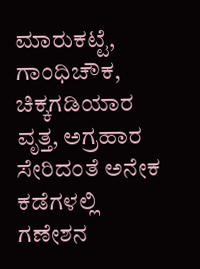ಮಾರುಕಟ್ಟೆ, ಗಾಂಧಿಚೌಕ, ಚಿಕ್ಕಗಡಿಯಾರ ವೃತ್ತ, ಅಗ್ರಹಾರ ಸೇರಿದಂತೆ ಅನೇಕ ಕಡೆಗಳಲ್ಲಿ ಗಣೇಶನ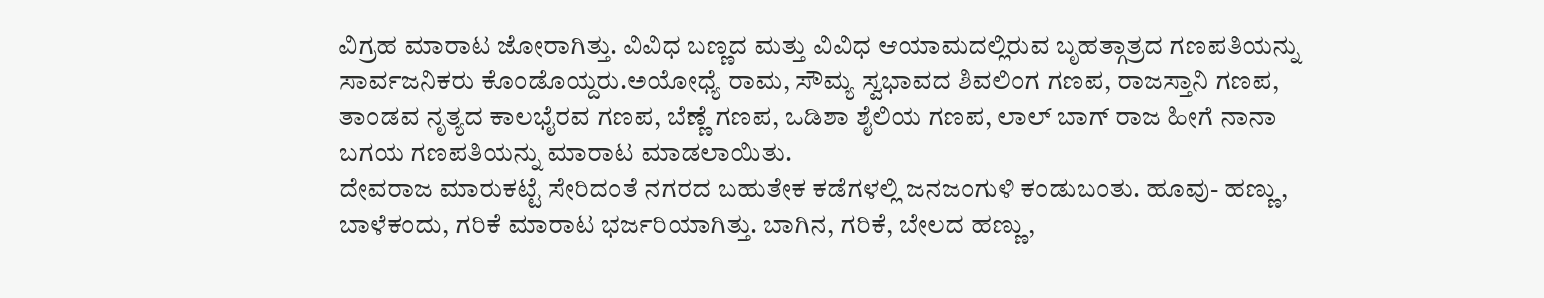ವಿಗ್ರಹ ಮಾರಾಟ ಜೋರಾಗಿತ್ತು. ವಿವಿಧ ಬಣ್ಣದ ಮತ್ತು ವಿವಿಧ ಆಯಾಮದಲ್ಲಿರುವ ಬೃಹತ್ಗಾತ್ರದ ಗಣಪತಿಯನ್ನು ಸಾರ್ವಜನಿಕರು ಕೊಂಡೊಯ್ದರು.ಅಯೋಧ್ಯೆ ರಾಮ, ಸೌಮ್ಯ ಸ್ವಭಾವದ ಶಿವಲಿಂಗ ಗಣಪ, ರಾಜಸ್ತಾನಿ ಗಣಪ, ತಾಂಡವ ನೃತ್ಯದ ಕಾಲಭೈರವ ಗಣಪ, ಬೆಣ್ಣೆ ಗಣಪ, ಒಡಿಶಾ ಶೈಲಿಯ ಗಣಪ, ಲಾಲ್ ಬಾಗ್ ರಾಜ ಹೀಗೆ ನಾನಾ ಬಗಯ ಗಣಪತಿಯನ್ನು ಮಾರಾಟ ಮಾಡಲಾಯಿತು.
ದೇವರಾಜ ಮಾರುಕಟ್ಟೆ ಸೇರಿದಂತೆ ನಗರದ ಬಹುತೇಕ ಕಡೆಗಳಲ್ಲಿ ಜನಜಂಗುಳಿ ಕಂಡುಬಂತು. ಹೂವು- ಹಣ್ಣು, ಬಾಳೆಕಂದು, ಗರಿಕೆ ಮಾರಾಟ ಭರ್ಜರಿಯಾಗಿತ್ತು. ಬಾಗಿನ, ಗರಿಕೆ, ಬೇಲದ ಹಣ್ಣು,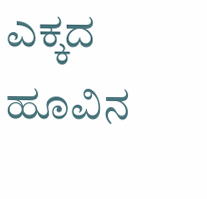ಎಕ್ಕದ ಹೂವಿನ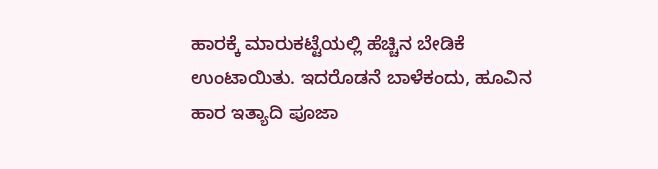ಹಾರಕ್ಕೆ ಮಾರುಕಟ್ಟೆಯಲ್ಲಿ ಹೆಚ್ಚಿನ ಬೇಡಿಕೆ ಉಂಟಾಯಿತು. ಇದರೊಡನೆ ಬಾಳೆಕಂದು, ಹೂವಿನ ಹಾರ ಇತ್ಯಾದಿ ಪೂಜಾ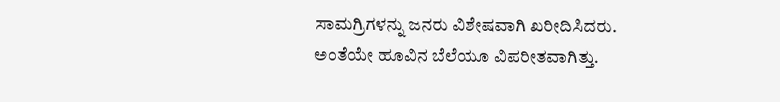ಸಾಮಗ್ರಿಗಳನ್ನು ಜನರು ವಿಶೇಷವಾಗಿ ಖರೀದಿಸಿದರು.
ಅಂತೆಯೇ ಹೂವಿನ ಬೆಲೆಯೂ ವಿಪರೀತವಾಗಿತ್ತು.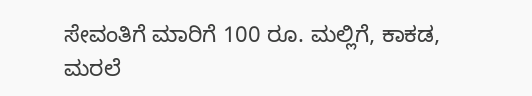ಸೇವಂತಿಗೆ ಮಾರಿಗೆ 100 ರೂ. ಮಲ್ಲಿಗೆ, ಕಾಕಡ, ಮರಲೆ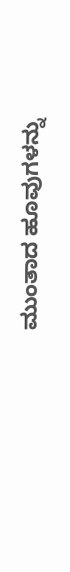ಮುಂತಾದ ಹೂವುಗಳನ್ನು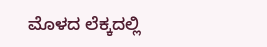ಮೊಳದ ಲೆಕ್ಕದಲ್ಲಿ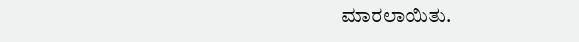ಮಾರಲಾಯಿತು.